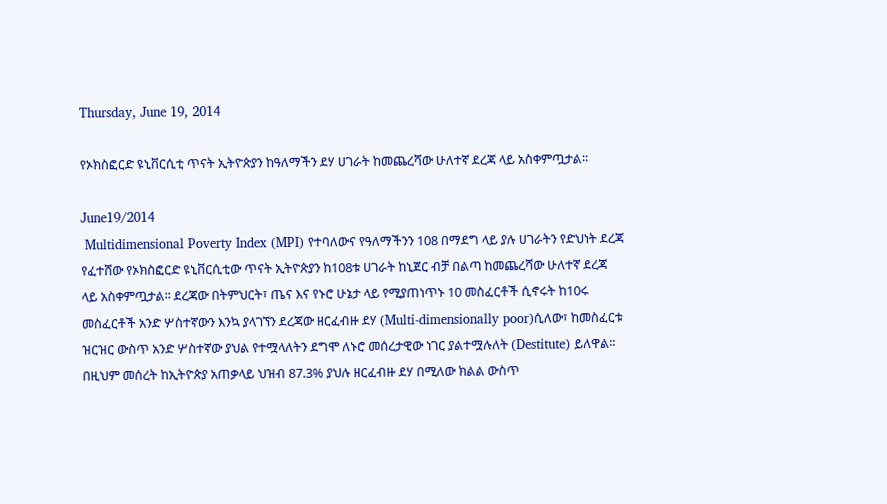Thursday, June 19, 2014

የኦክስፎርድ ዩኒቨርሲቲ ጥናት ኢትዮጵያን ከዓለማችን ደሃ ሀገራት ከመጨረሻው ሁለተኛ ደረጃ ላይ አስቀምጧታል፡፡

June19/2014
 Multidimensional Poverty Index (MPI) የተባለውና የዓለማችንን 108 በማደግ ላይ ያሉ ሀገራትን የድህነት ደረጃ የፈተሸው የኦክስፎርድ ዩኒቨርሲቲው ጥናት ኢትዮጵያን ከ108ቱ ሀገራት ከኒጀር ብቻ በልጣ ከመጨረሻው ሁለተኛ ደረጃ ላይ አስቀምጧታል፡፡ ደረጃው በትምህርት፣ ጤና እና የኑሮ ሁኔታ ላይ የሚያጠነጥኑ 10 መስፈርቶች ሲኖሩት ከ10ሩ መስፈርቶች አንድ ሦስተኛውን እንኳ ያላገኘን ደረጃው ዘርፈብዙ ደሃ (Multi-dimensionally poor)ሲለው፣ ከመስፈርቱ ዝርዝር ውስጥ አንድ ሦስተኛው ያህል የተሟላለትን ደግሞ ለኑሮ መሰረታዊው ነገር ያልተሟሉለት (Destitute) ይለዋል፡፡ በዚህም መሰረት ከኢትዮጵያ አጠቃላይ ህዝብ 87.3% ያህሉ ዘርፈብዙ ደሃ በሚለው ክልል ውስጥ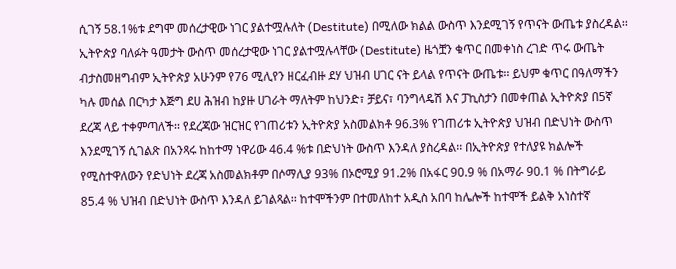ሲገኝ 58.1%ቱ ደግሞ መሰረታዊው ነገር ያልተሟሉለት (Destitute) በሚለው ክልል ውስጥ እንደሚገኝ የጥናት ውጤቱ ያስረዳል፡፡ ኢትዮጵያ ባለፉት ዓመታት ውስጥ መሰረታዊው ነገር ያልተሟሉላቸው (Destitute) ዜጎቿን ቁጥር በመቀነስ ረገድ ጥሩ ውጤት ብታስመዘግብም ኢትዮጵያ አሁንም የ76 ሚሊየን ዘርፈብዙ ደሃ ህዝብ ሀገር ናት ይላል የጥናት ውጤቱ፡፡ ይህም ቁጥር በዓለማችን ካሉ መሰል በርካታ እጅግ ደሀ ሕዝብ ከያዙ ሀገራት ማለትም ከህንድ፣ ቻይና፣ ባንግላዴሽ እና ፓኪስታን በመቀጠል ኢትዮጵያ በ5ኛ ደረጃ ላይ ተቀምጣለች፡፡ የደረጃው ዝርዝር የገጠሪቱን ኢትዮጵያ አስመልክቶ 96.3% የገጠሪቱ ኢትዮጵያ ህዝብ በድህነት ውስጥ እንደሚገኝ ሲገልጽ በአንጻሩ ከከተማ ነዋሪው 46.4 %ቱ በድህነት ውስጥ እንዳለ ያስረዳል፡፡ በኢትዮጵያ የተለያዩ ክልሎች የሚስተዋለውን የድህነት ደረጃ አስመልክቶም በሶማሊያ 93% በኦሮሚያ 91.2% በአፋር 90.9 % በአማራ 90.1 % በትግራይ 85.4 % ህዝብ በድህነት ውስጥ እንዳለ ይገልጻል፡፡ ከተሞችንም በተመለከተ አዲስ አበባ ከሌሎች ከተሞች ይልቅ አነስተኛ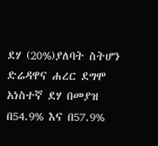ደሃ (20%)ያለባት ስትሆን ድሬዳዋና ሐረር ደግሞ አነስተኛ ደሃ በመያዝ በ54.9% እና በ57.9%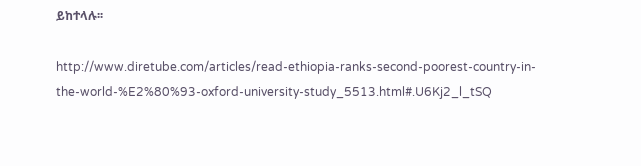ይከተላሉ፡፡

http://www.diretube.com/articles/read-ethiopia-ranks-second-poorest-country-in-the-world-%E2%80%93-oxford-university-study_5513.html#.U6Kj2_l_tSQ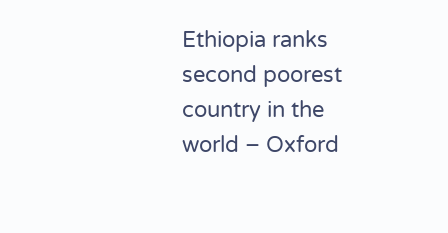Ethiopia ranks second poorest country in the world – Oxford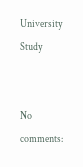University Study


No comments: